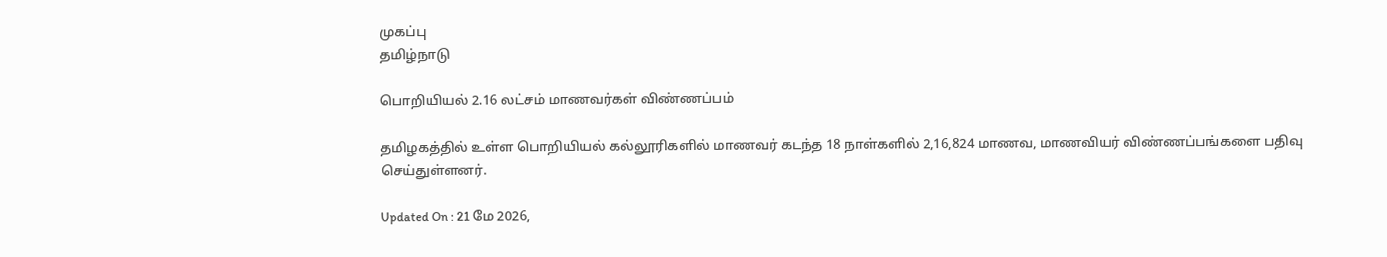முகப்பு
தமிழ்நாடு

பொறியியல் 2.16 லட்சம் மாணவர்கள் விண்ணப்பம்

தமிழகத்தில் உள்ள பொறியியல் கல்லூரிகளில் மாணவர் கடந்த 18 நாள்களில் 2,16,824 மாணவ, மாணவியர் விண்ணப்பங்களை பதிவு செய்துள்ளனர்.

Updated On : 21 மே 2026,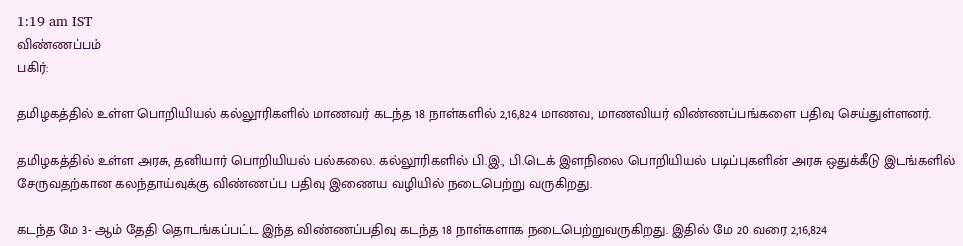1:19 am IST
விண்ணப்பம்
பகிர்:

தமிழகத்தில் உள்ள பொறியியல் கல்லூரிகளில் மாணவர் கடந்த 18 நாள்களில் 2,16,824 மாணவ, மாணவியர் விண்ணப்பங்களை பதிவு செய்துள்ளனர்.

தமிழகத்தில் உள்ள அரசு, தனியார் பொறியியல் பல்கலை. கல்லூரிகளில் பி.இ., பி.டெக் இளநிலை பொறியியல் படிப்புகளின் அரசு ஒதுக்கீடு இடங்களில் சேருவதற்கான கலந்தாய்வுக்கு விண்ணப்ப பதிவு இணைய வழியில் நடைபெற்று வருகிறது.

கடந்த மே 3- ஆம் தேதி தொடங்கப்பட்ட இந்த விண்ணப்பதிவு கடந்த 18 நாள்களாக நடைபெற்றுவருகிறது. இதில் மே 20 வரை 2,16,824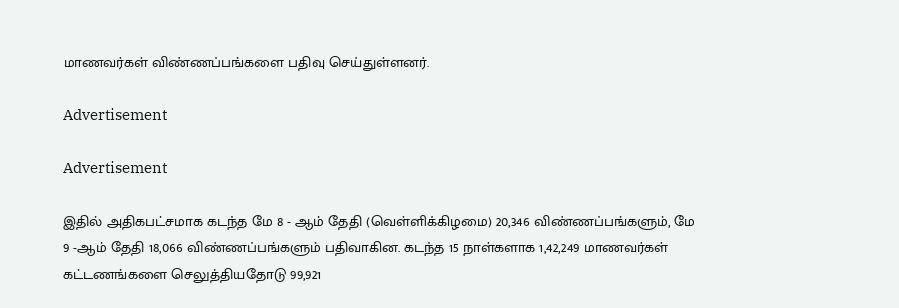மாணவர்கள் விண்ணப்பங்களை பதிவு செய்துள்ளனர்.

Advertisement

Advertisement

இதில் அதிகபட்சமாக கடந்த மே 8 - ஆம் தேதி (வெள்ளிக்கிழமை) 20,346 விண்ணப்பங்களும், மே 9 -ஆம் தேதி 18,066 விண்ணப்பங்களும் பதிவாகின. கடந்த 15 நாள்களாக 1,42,249 மாணவர்கள் கட்டணங்களை செலுத்தியதோடு 99,921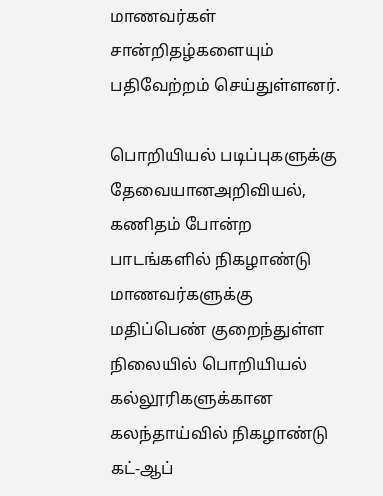மாணவர்கள் சான்றிதழ்களையும் பதிவேற்றம் செய்துள்ளனர்.

பொறியியல் படிப்புகளுக்கு தேவையானஅறிவியல், கணிதம் போன்ற பாடங்களில் நிகழாண்டு மாணவர்களுக்கு மதிப்பெண் குறைந்துள்ள நிலையில் பொறியியல் கல்லூரிகளுக்கான கலந்தாய்வில் நிகழாண்டு கட்-ஆப்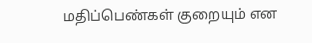மதிப்பெண்கள் குறையும் என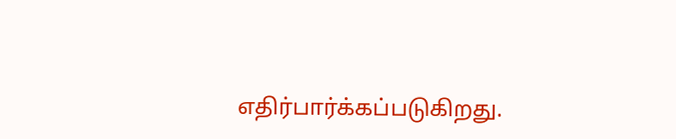எதிர்பார்க்கப்படுகிறது.